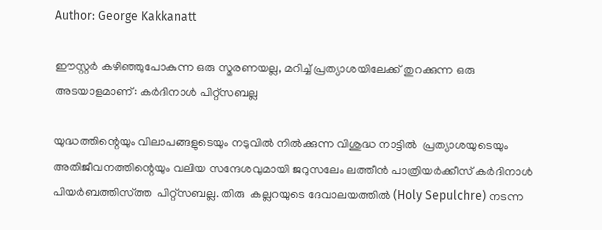Author: George Kakkanatt

ഈസ്റ്റർ കഴിഞ്ഞുപോകുന്ന ഒരു സ്മരണയല്ല, മറിച്ച് പ്രത്യാശയിലേക്ക് തുറക്കുന്ന ഒരു അടയാളമാണ്: കർദിനാൾ പിറ്റ്‌സബല്ല

യുദ്ധത്തിന്റെയും വിലാപങ്ങളുടെയും നടുവിൽ നിൽക്കുന്ന വിശുദ്ധ നാട്ടിൽ  പ്രത്യാശയുടെയും അതിജീവനത്തിന്റെയും വലിയ സന്ദേശവുമായി ജറുസലേം ലത്തീൻ പാത്രിയർക്കീസ് കർദിനാൾ പിയർബത്തിസ്ത്ത  പിറ്റ്‌സബല്ല. തിരു  കല്ലറയുടെ ദേവാലയത്തിൽ (Holy Sepulchre) നടന്ന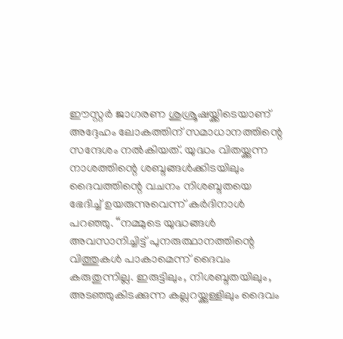ഈസ്റ്റർ ജാഗരണ ശുശ്രൂഷയ്ക്കിടെയാണ് അദ്ദേഹം ലോകത്തിന് സമാധാനത്തിന്റെ സന്ദേശം നൽകിയത്. യുദ്ധം വിതയ്ക്കുന്ന നാശത്തിന്റെ ശബ്ദങ്ങൾക്കിടയിലും ദൈവത്തിന്റെ വചനം നിശബ്ദതയെ ഭേദിച്ച് ഉയരുന്നുവെന്ന് കർദിനാൾ പറഞ്ഞു. “നമ്മുടെ യുദ്ധങ്ങൾ അവസാനിച്ചിട്ട് പുനരുത്ഥാനത്തിന്റെ വിത്തുകൾ പാകാമെന്ന് ദൈവം കരുതുന്നില്ല. ഇരുട്ടിലും, നിശബ്ദതയിലും, അടഞ്ഞുകിടക്കുന്ന കല്ലറയ്ക്കുള്ളിലും ദൈവം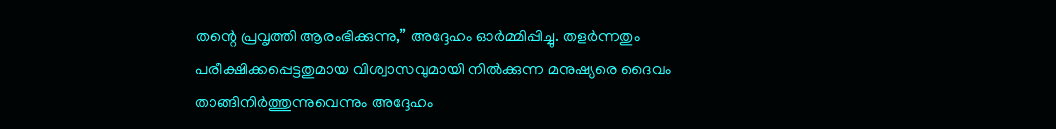തന്റെ പ്രവൃത്തി ആരംഭിക്കുന്നു,” അദ്ദേഹം ഓർമ്മിപ്പിച്ചു. തളർന്നതും പരീക്ഷിക്കപ്പെട്ടതുമായ വിശ്വാസവുമായി നിൽക്കുന്ന മനുഷ്യരെ ദൈവം താങ്ങിനിർത്തുന്നുവെന്നും അദ്ദേഹം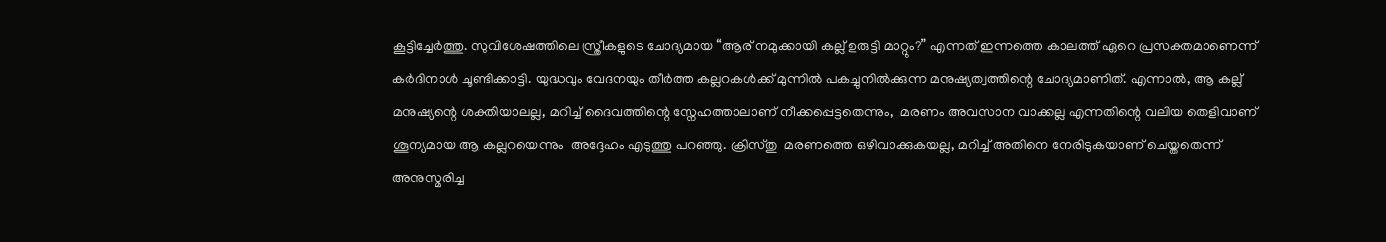കൂട്ടിച്ചേർത്തു. സുവിശേഷത്തിലെ സ്ത്രീകളുടെ ചോദ്യമായ “ആര് നമുക്കായി കല്ല് ഉരുട്ടി മാറ്റും?” എന്നത് ഇന്നത്തെ കാലത്ത് ഏറെ പ്രസക്തമാണെന്ന് കർദിനാൾ ചൂണ്ടിക്കാട്ടി. യുദ്ധവും വേദനയും തീർത്ത കല്ലറകൾക്ക് മുന്നിൽ പകച്ചുനിൽക്കുന്ന മനുഷ്യത്വത്തിന്റെ ചോദ്യമാണിത്. എന്നാൽ, ആ കല്ല് മനുഷ്യന്റെ ശക്തിയാലല്ല, മറിച്ച് ദൈവത്തിന്റെ സ്നേഹത്താലാണ് നീക്കപ്പെട്ടതെന്നും,  മരണം അവസാന വാക്കല്ല എന്നതിന്റെ വലിയ തെളിവാണ് ശൂന്യമായ ആ കല്ലറയെന്നും  അദ്ദേഹം എടുത്തു പറഞ്ഞു. ക്രിസ്തു  മരണത്തെ ഒഴിവാക്കുകയല്ല, മറിച്ച് അതിനെ നേരിടുകയാണ് ചെയ്തതെന്ന് അനുസ്മരിച്ച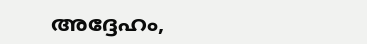അദ്ദേഹം,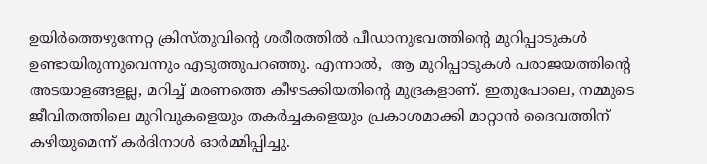ഉയിർത്തെഴുന്നേറ്റ ക്രിസ്തുവിന്റെ ശരീരത്തിൽ പീഡാനുഭവത്തിന്റെ മുറിപ്പാടുകൾ ഉണ്ടായിരുന്നുവെന്നും എടുത്തുപറഞ്ഞു. എന്നാൽ,  ആ മുറിപ്പാടുകൾ പരാജയത്തിന്റെ അടയാളങ്ങളല്ല, മറിച്ച് മരണത്തെ കീഴടക്കിയതിന്റെ മുദ്രകളാണ്. ഇതുപോലെ, നമ്മുടെ ജീവിതത്തിലെ മുറിവുകളെയും തകർച്ചകളെയും പ്രകാശമാക്കി മാറ്റാൻ ദൈവത്തിന് കഴിയുമെന്ന് കർദിനാൾ ഓർമ്മിപ്പിച്ചു.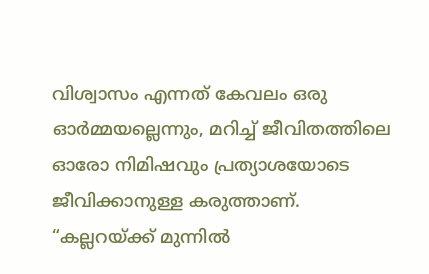വിശ്വാസം എന്നത് കേവലം ഒരു ഓർമ്മയല്ലെന്നും, മറിച്ച് ജീവിതത്തിലെ ഓരോ നിമിഷവും പ്രത്യാശയോടെ ജീവിക്കാനുള്ള കരുത്താണ്. “കല്ലറയ്ക്ക് മുന്നിൽ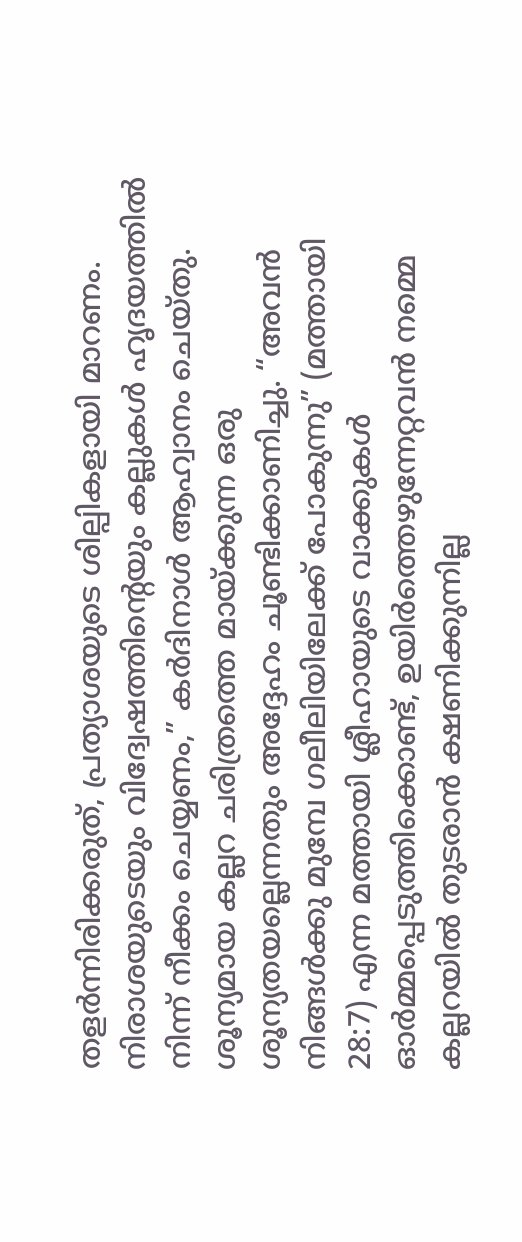തളർന്നിരിക്കരുത്, പ്രത്യാശയുടെ ശില്പികളായി മാറണം. നിരാശയുടെയും വിദ്വേഷത്തിന്റെയും കല്ലുകൾ ഹൃദയത്തിൽ നിന്ന് നീക്കം ചെയ്യണം,” കർദിനാൾ ആഹ്വാനം ചെയ്തു. ശൂന്യമായ കല്ലറ ചരിത്രത്തെ മായ്‌ക്കുന്ന ഒരു ശൂന്യതയല്ലെന്നതും അദ്ദേഹം ചൂണ്ടിക്കാണിച്ചു. “അവൻ നിങ്ങൾക്കു മുമ്പേ ഗലീലിയിലേക്ക് പോകുന്നു” (മത്തായി 28:7) എന്ന മത്തായി ശ്ലീഹായുടെ വാക്കുകൾ ഓർമ്മപ്പെടുത്തിക്കൊണ്ട്, ഉയിർത്തെഴുന്നേറ്റവൻ നമ്മെ കല്ലറയിൽ തുടരാൻ ക്ഷണിക്കുന്നില്ല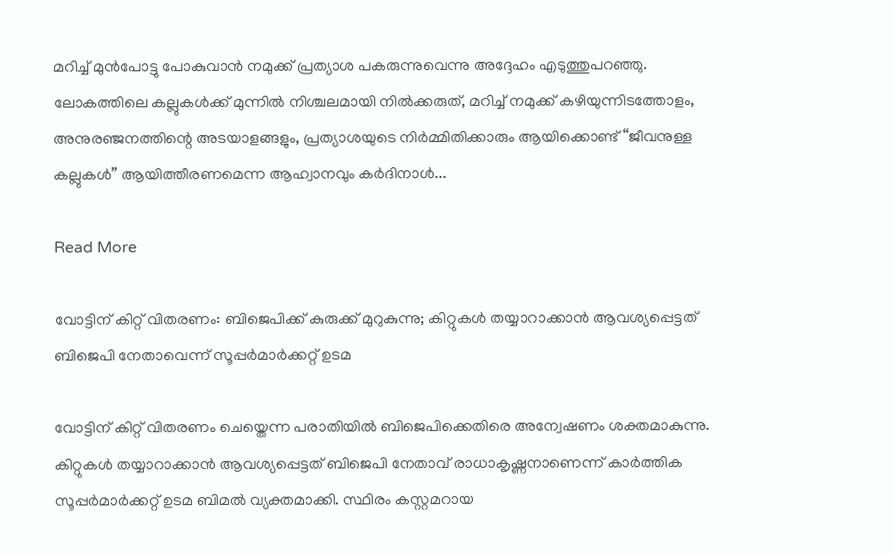മറിച്ച് മുൻപോട്ടു പോകുവാൻ നമുക്ക് പ്രത്യാശ പകരുന്നുവെന്നു അദ്ദേഹം എടുത്തുപറഞ്ഞു. ലോകത്തിലെ കല്ലുകൾക്ക് മുന്നിൽ നിശ്ചലമായി നിൽക്കരുത്, മറിച്ച് നമുക്ക് കഴിയുന്നിടത്തോളം, അനുരഞ്ജനത്തിന്റെ അടയാളങ്ങളും, പ്രത്യാശയുടെ നിർമ്മിതിക്കാരും ആയിക്കൊണ്ട് “ജീവനുള്ള കല്ലുകൾ” ആയിത്തീരണമെന്ന ആഹ്വാനവും കർദിനാൾ...

Read More

വോട്ടിന് കിറ്റ് വിതരണം: ബിജെപിക്ക് കുരുക്ക് മുറുകുന്നു; കിറ്റുകള്‍ തയ്യാറാക്കാന്‍ ആവശ്യപ്പെട്ടത് ബിജെപി നേതാവെന്ന് സൂപ്പര്‍മാര്‍ക്കറ്റ് ഉടമ

വോട്ടിന് കിറ്റ് വിതരണം ചെയ്തെന്ന പരാതിയില്‍ ബിജെപിക്കെതിരെ അന്വേഷണം ശക്തമാകുന്നു. കിറ്റുകള്‍ തയ്യാറാക്കാന്‍ ആവശ്യപ്പെട്ടത് ബിജെപി നേതാവ് രാധാകൃഷ്ണനാണെന്ന് കാര്‍ത്തിക സൂപ്പര്‍മാര്‍ക്കറ്റ് ഉടമ ബിമല്‍ വ്യക്തമാക്കി. സ്ഥിരം കസ്റ്റമറായ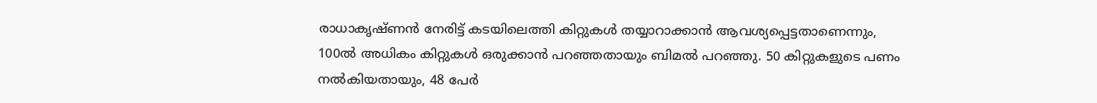രാധാകൃഷ്ണന്‍ നേരിട്ട് കടയിലെത്തി കിറ്റുകള്‍ തയ്യാറാക്കാന്‍ ആവശ്യപ്പെട്ടതാണെന്നും, 100ല്‍ അധികം കിറ്റുകള്‍ ഒരുക്കാന്‍ പറഞ്ഞതായും ബിമല്‍ പറഞ്ഞു. 50 കിറ്റുകളുടെ പണം നല്‍കിയതായും, 48 പേര്‍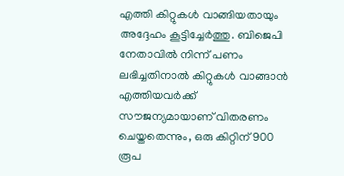എത്തി കിറ്റുകള്‍ വാങ്ങിയതായും അദ്ദേഹം കൂട്ടിച്ചേര്‍ത്തു. ബിജെപി നേതാവില്‍ നിന്ന് പണം ലഭിച്ചതിനാല്‍ കിറ്റുകള്‍ വാങ്ങാന്‍ എത്തിയവര്‍ക്ക് സൗജന്യമായാണ് വിതരണം ചെയ്തതെന്നും, ഒരു കിറ്റിന് 900 രൂപ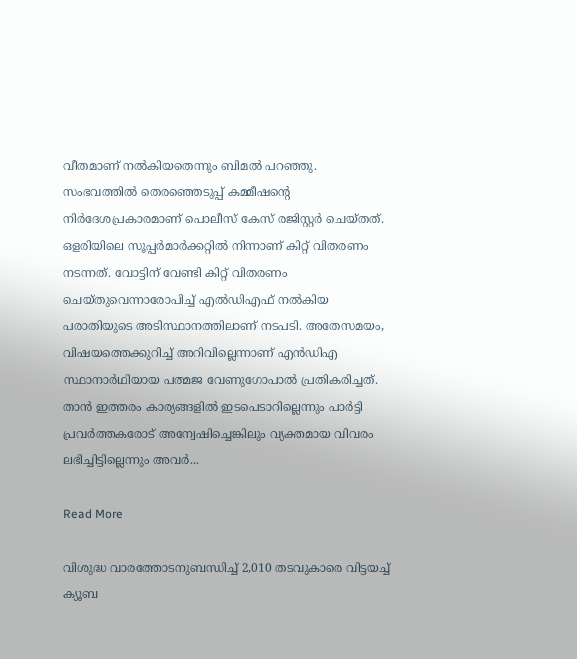വീതമാണ് നല്‍കിയതെന്നും ബിമല്‍ പറഞ്ഞു. സംഭവത്തില്‍ തെരഞ്ഞെടുപ്പ് കമ്മീഷന്‍റെ നിര്‍ദേശപ്രകാരമാണ് പൊലീസ് കേസ് രജിസ്റ്റര്‍ ചെയ്തത്. ഒളരിയിലെ സൂപ്പര്‍മാര്‍ക്കറ്റില്‍ നിന്നാണ് കിറ്റ് വിതരണം നടന്നത്. വോട്ടിന് വേണ്ടി കിറ്റ് വിതരണം ചെയ്തുവെന്നാരോപിച്ച് എല്‍ഡിഎഫ് നല്‍കിയ പരാതിയുടെ അടിസ്ഥാനത്തിലാണ് നടപടി. അതേസമയം, വിഷയത്തെക്കുറിച്ച് അറിവില്ലെന്നാണ് എന്‍ഡിഎ സ്ഥാനാര്‍ഥിയായ പത്മജ വേണുഗോപാല്‍ പ്രതികരിച്ചത്. താന്‍ ഇത്തരം കാര്യങ്ങളില്‍ ഇടപെടാറില്ലെന്നും പാര്‍ട്ടി പ്രവര്‍ത്തകരോട് അന്വേഷിച്ചെങ്കിലും വ്യക്തമായ വിവരം ലഭിച്ചിട്ടില്ലെന്നും അവർ...

Read More

വിശുദ്ധ വാരത്തോടനുബന്ധിച്ച് 2,010 തടവുകാരെ വിട്ടയച്ച് ക്യൂബ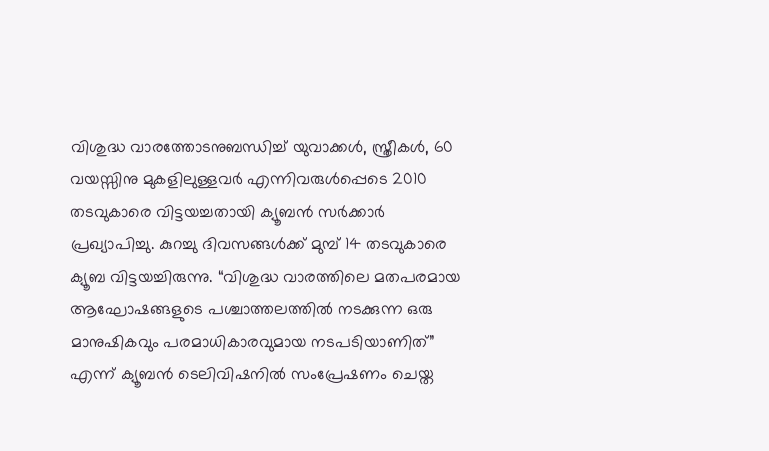വിശുദ്ധ വാരത്തോടനുബന്ധിച്ച് യുവാക്കൾ, സ്ത്രീകൾ, 60 വയസ്സിനു മുകളിലുള്ളവർ എന്നിവരുൾപ്പെടെ 2010 തടവുകാരെ വിട്ടയച്ചതായി ക്യൂബൻ സർക്കാർ പ്രഖ്യാപിച്ചു. കുറച്ചു ദിവസങ്ങൾക്ക് മുമ്പ് 14 തടവുകാരെ ക്യൂബ വിട്ടയച്ചിരുന്നു. “വിശുദ്ധ വാരത്തിലെ മതപരമായ ആഘോഷങ്ങളുടെ പശ്ചാത്തലത്തിൽ നടക്കുന്ന ഒരു മാനുഷികവും പരമാധികാരവുമായ നടപടിയാണിത്” എന്ന് ക്യൂബൻ ടെലിവിഷനിൽ സംപ്രേഷണം ചെയ്ത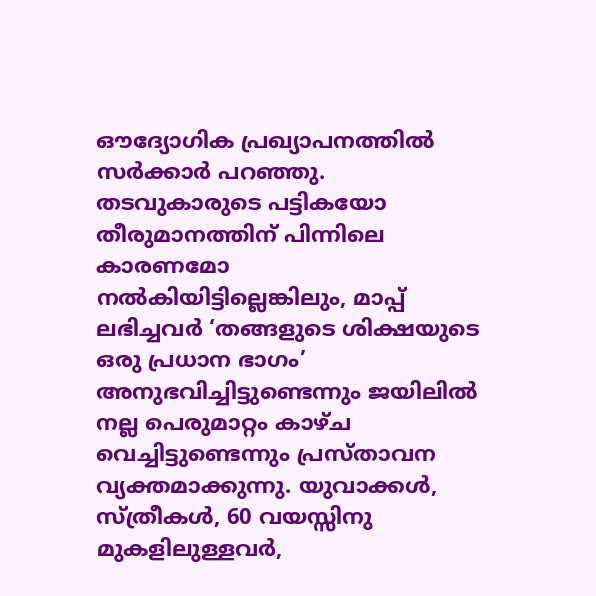ഔദ്യോഗിക പ്രഖ്യാപനത്തിൽ സർക്കാർ പറഞ്ഞു. തടവുകാരുടെ പട്ടികയോ തീരുമാനത്തിന് പിന്നിലെ കാരണമോ നൽകിയിട്ടില്ലെങ്കിലും, മാപ്പ് ലഭിച്ചവർ ‘തങ്ങളുടെ ശിക്ഷയുടെ ഒരു പ്രധാന ഭാഗം’ അനുഭവിച്ചിട്ടുണ്ടെന്നും ജയിലിൽ നല്ല പെരുമാറ്റം കാഴ്ച വെച്ചിട്ടുണ്ടെന്നും പ്രസ്താവന വ്യക്തമാക്കുന്നു. യുവാക്കൾ, സ്ത്രീകൾ, 60 വയസ്സിനു മുകളിലുള്ളവർ,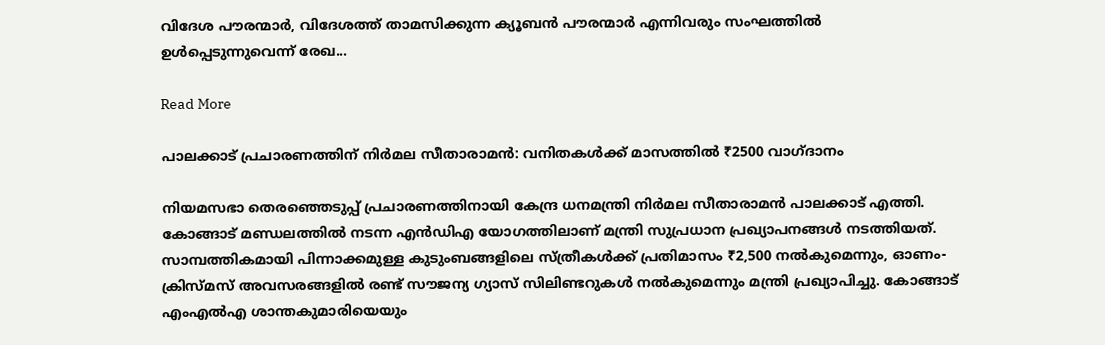വിദേശ പൗരന്മാർ, വിദേശത്ത് താമസിക്കുന്ന ക്യൂബൻ പൗരന്മാർ എന്നിവരും സംഘത്തിൽ ഉൾപ്പെടുന്നുവെന്ന് രേഖ...

Read More

പാലക്കാട് പ്രചാരണത്തിന് നിര്‍മല സീതാരാമന്‍: വനിതകള്‍ക്ക് മാസത്തില്‍ ₹2500 വാഗ്ദാനം

നിയമസഭാ തെരഞ്ഞെടുപ്പ് പ്രചാരണത്തിനായി കേന്ദ്ര ധനമന്ത്രി നിര്‍മല സീതാരാമന്‍ പാലക്കാട് എത്തി. കോങ്ങാട് മണ്ഡലത്തില്‍ നടന്ന എന്‍ഡിഎ യോഗത്തിലാണ് മന്ത്രി സുപ്രധാന പ്രഖ്യാപനങ്ങള്‍ നടത്തിയത്. സാമ്പത്തികമായി പിന്നാക്കമുള്ള കുടുംബങ്ങളിലെ സ്ത്രീകള്‍ക്ക് പ്രതിമാസം ₹2,500 നല്‍കുമെന്നും, ഓണം-ക്രിസ്മസ് അവസരങ്ങളില്‍ രണ്ട് സൗജന്യ ഗ്യാസ് സിലിണ്ടറുകള്‍ നല്‍കുമെന്നും മന്ത്രി പ്രഖ്യാപിച്ചു. കോങ്ങാട് എംഎല്‍എ ശാന്തകുമാരിയെയും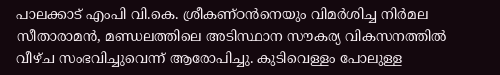പാലക്കാട് എംപി വി.കെ. ശ്രീകണ്ഠന്‍നെയും വിമര്‍ശിച്ച നിര്‍മല സീതാരാമന്‍, മണ്ഡലത്തിലെ അടിസ്ഥാന സൗകര്യ വികസനത്തില്‍ വീഴ്ച സംഭവിച്ചുവെന്ന് ആരോപിച്ചു. കുടിവെള്ളം പോലുള്ള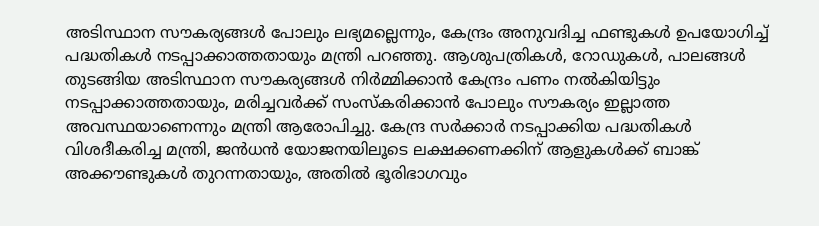അടിസ്ഥാന സൗകര്യങ്ങള്‍ പോലും ലഭ്യമല്ലെന്നും, കേന്ദ്രം അനുവദിച്ച ഫണ്ടുകള്‍ ഉപയോഗിച്ച് പദ്ധതികള്‍ നടപ്പാക്കാത്തതായും മന്ത്രി പറഞ്ഞു. ആശുപത്രികള്‍, റോഡുകള്‍, പാലങ്ങള്‍ തുടങ്ങിയ അടിസ്ഥാന സൗകര്യങ്ങള്‍ നിര്‍മ്മിക്കാന്‍ കേന്ദ്രം പണം നല്‍കിയിട്ടും നടപ്പാക്കാത്തതായും, മരിച്ചവര്‍ക്ക് സംസ്‌കരിക്കാന്‍ പോലും സൗകര്യം ഇല്ലാത്ത അവസ്ഥയാണെന്നും മന്ത്രി ആരോപിച്ചു. കേന്ദ്ര സര്‍ക്കാര്‍ നടപ്പാക്കിയ പദ്ധതികള്‍ വിശദീകരിച്ച മന്ത്രി, ജന്‍ധന്‍ യോജനയിലൂടെ ലക്ഷക്കണക്കിന് ആളുകള്‍ക്ക് ബാങ്ക് അക്കൗണ്ടുകള്‍ തുറന്നതായും, അതില്‍ ഭൂരിഭാഗവും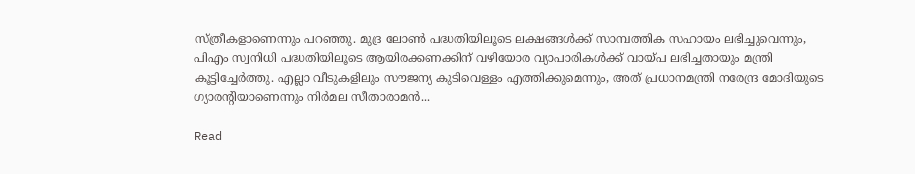സ്ത്രീകളാണെന്നും പറഞ്ഞു. മുദ്ര ലോണ്‍ പദ്ധതിയിലൂടെ ലക്ഷങ്ങള്‍ക്ക് സാമ്പത്തിക സഹായം ലഭിച്ചുവെന്നും, പിഎം സ്വനിധി പദ്ധതിയിലൂടെ ആയിരക്കണക്കിന് വഴിയോര വ്യാപാരികള്‍ക്ക് വായ്പ ലഭിച്ചതായും മന്ത്രി കൂട്ടിച്ചേര്‍ത്തു. എല്ലാ വീടുകളിലും സൗജന്യ കുടിവെള്ളം എത്തിക്കുമെന്നും, അത് പ്രധാനമന്ത്രി നരേന്ദ്ര മോദിയുടെ ഗ്യാരന്റിയാണെന്നും നിര്‍മല സീതാരാമന്‍...

Read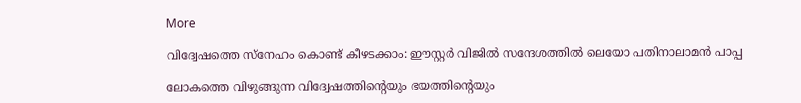More

വിദ്വേഷത്തെ സ്നേഹം കൊണ്ട് കീഴടക്കാം: ഈസ്റ്റർ വിജിൽ സന്ദേശത്തിൽ ലെയോ പതിനാലാമൻ പാപ്പ

ലോകത്തെ വിഴുങ്ങുന്ന വിദ്വേഷത്തിന്റെയും ഭയത്തിന്റെയും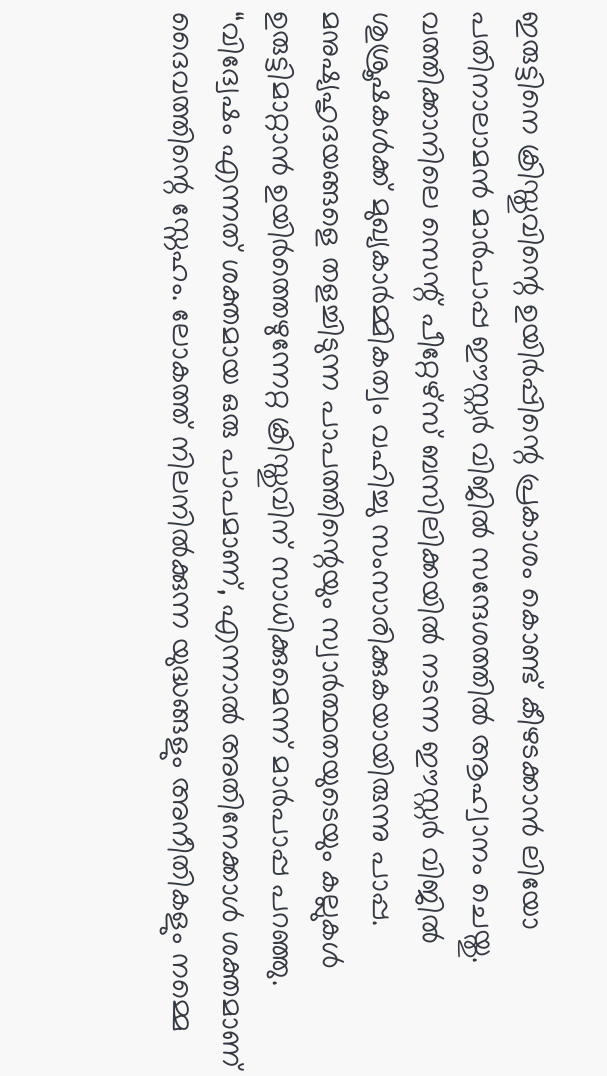ഇരുട്ടിനെ ക്രിസ്തുവിന്റെ ഉയിർപ്പിന്റെ പ്രകാശം കൊണ്ട് കീഴടക്കാൻ ലിയോ പതിനാലാമൻ മാർപാപ്പ ഈസ്റ്റർ വിജിൽ സന്ദേശത്തിൽ ആഹ്വാനം ചെയ്തു. വത്തിക്കാനിലെ സെന്റ് പീറ്റേഴ്സ് ബസിലിക്കയിൽ നടന്ന ഈസ്റ്റർ വിജിൽ ശുശ്രൂഷകൾക്ക് മുഖ്യകാർമ്മികത്വം വഹിച്ചു സംസാരിക്കുകയായിരുന്നു പാപ്പ. മനുഷ്യഹൃദയങ്ങളെ തളച്ചിടുന്ന പാപത്തിന്റെയും സ്വാർത്ഥതയുടെയും കല്ലുകൾ ഉരുട്ടിമാറ്റാൻ ഉയിർത്തെഴുന്നേറ്റ ക്രിസ്തുവിന് സാധിക്കുമെന്ന് മാർപാപ്പ പറഞ്ഞു. “വിദ്വേഷം എന്നത് ശക്തമായ ഒരു പാപമാണ്, എന്നാൽ അതിനേക്കാൾ ശക്തമാണ് ദൈവത്തിന്റെ സ്നേഹം. ലോകത്ത് നിലനിൽക്കുന്ന യുദ്ധങ്ങളും അനീതികളും നമ്മെ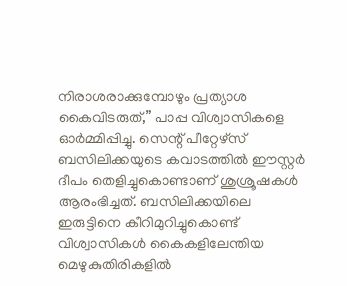നിരാശരാക്കുമ്പോഴും പ്രത്യാശ കൈവിടരുത്,” പാപ്പ വിശ്വാസികളെ ഓർമ്മിപ്പിച്ചു. സെന്റ് പീറ്റേഴ്‌സ് ബസിലിക്കയുടെ കവാടത്തിൽ ഈസ്റ്റർ ദീപം തെളിച്ചുകൊണ്ടാണ് ശുശ്രൂഷകൾ ആരംഭിച്ചത്. ബസിലിക്കയിലെ ഇരുട്ടിനെ കീറിമുറിച്ചുകൊണ്ട് വിശ്വാസികൾ കൈകളിലേന്തിയ മെഴുകുതിരികളിൽ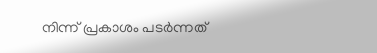നിന്ന് പ്രകാശം പടർന്നത്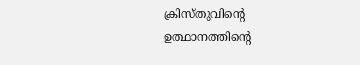ക്രിസ്തുവിന്റെ ഉത്ഥാനത്തിന്റെ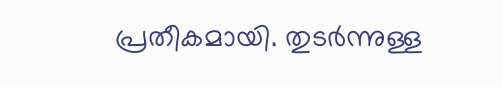പ്രതീകമായി. തുടർന്നുള്ള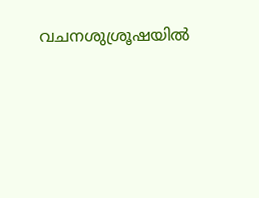വചനശുശ്രൂഷയിൽ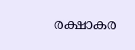രക്ഷാകര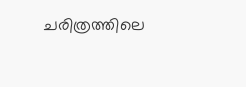ചരിത്രത്തിലെ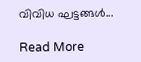വിവിധ ഘട്ടങ്ങൾ...

Read More